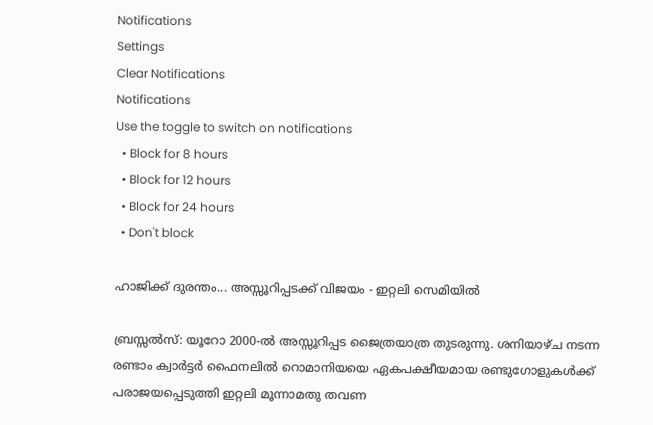Notifications
Settings
Clear Notifications
Notifications
Use the toggle to switch on notifications
  • Block for 8 hours
  • Block for 12 hours
  • Block for 24 hours
  • Don't block

ഹാജിക്ക് ദുരന്തം... അസ്സൂറിപ്പടക്ക് വിജയം - ഇറ്റലി സെമിയില്‍

ബ്രസ്സല്‍സ്: യൂറോ 2000-ല്‍ അസ്സൂറിപ്പട ജൈത്രയാത്ര തുടരുന്നു. ശനിയാഴ്ച നടന്ന രണ്ടാം ക്വാര്‍ട്ടര്‍ ഫൈനലില്‍ റൊമാനിയയെ ഏകപക്ഷീയമായ രണ്ടുഗോളുകള്‍ക്ക് പരാജയപ്പെടുത്തി ഇറ്റലി മൂന്നാമതു തവണ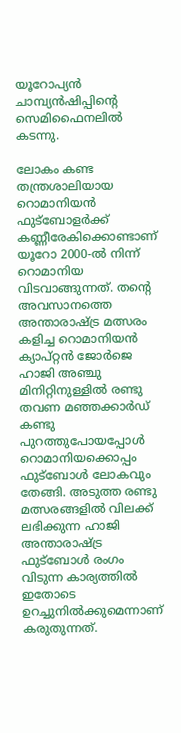യൂറോപ്യന്‍ ചാമ്പ്യന്‍ഷിപ്പിന്റെ സെമിഫൈനലില്‍ കടന്നു.

ലോകം കണ്ട തന്ത്രശാലിയായ റൊമാനിയന്‍ ഫുട്ബോളര്‍ക്ക് കണ്ണീരേകിക്കൊണ്ടാണ് യൂറോ 2000-ല്‍ നിന്ന് റൊമാനിയ വിടവാങ്ങുന്നത്. തന്റെ അവസാനത്തെ അന്താരാഷ്ട്ര മത്സരം കളിച്ച റൊമാനിയന്‍ ക്യാപ്റ്റന്‍ ജോര്‍ജെ ഹാജി അഞ്ചു മിനിറ്റിനുള്ളില്‍ രണ്ടു തവണ മഞ്ഞക്കാര്‍ഡ് കണ്ടു പുറത്തുപോയപ്പോള്‍ റൊമാനിയക്കൊപ്പം ഫുട്ബോള്‍ ലോകവും തേങ്ങി. അടുത്ത രണ്ടു മത്സരങ്ങളില്‍ വിലക്ക് ലഭിക്കുന്ന ഹാജി അന്താരാഷ്ട്ര ഫുട്ബോള്‍ രംഗം വിടുന്ന കാര്യത്തില്‍ ഇതോടെ ഉറച്ചുനില്‍ക്കുമെന്നാണ് കരുതുന്നത്.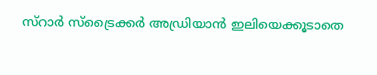സ്റാര്‍ സ്ട്രൈക്കര്‍ അഡ്രിയാന്‍ ഇലിയെക്കൂടാതെ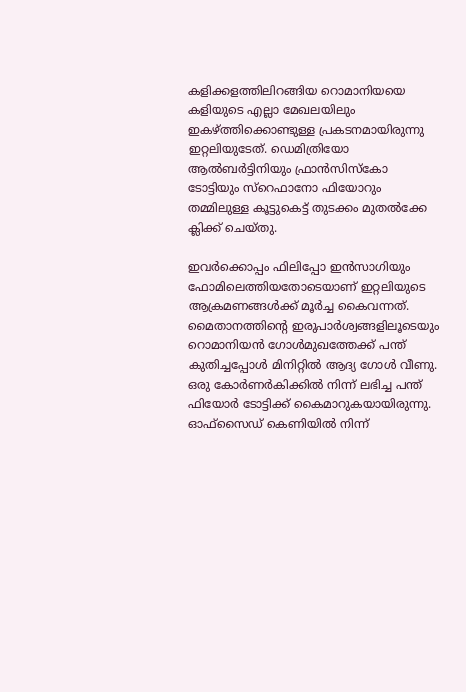കളിക്കളത്തിലിറങ്ങിയ റൊമാനിയയെ കളിയുടെ എല്ലാ മേഖലയിലും ഇകഴ്ത്തിക്കൊണ്ടുള്ള പ്രകടനമായിരുന്നു ഇറ്റലിയുടേത്. ഡെമിത്രിയോ ആല്‍ബര്‍ട്ടിനിയും ഫ്രാന്‍സിസ്കോ ടോട്ടിയും സ്റെഫാനോ ഫിയോറും തമ്മിലുള്ള കൂട്ടുകെട്ട് തുടക്കം മുതല്‍ക്കേ ക്ലിക്ക് ചെയ്തു.

ഇവര്‍ക്കൊപ്പം ഫിലിപ്പോ ഇന്‍സാഗിയും ഫോമിലെത്തിയതോടെയാണ് ഇറ്റലിയുടെ ആക്രമണങ്ങള്‍ക്ക് മൂര്‍ച്ച കൈവന്നത്. മൈതാനത്തിന്റെ ഇരുപാര്‍ശ്വങ്ങളിലൂടെയും റൊമാനിയന്‍ ഗോള്‍മുഖത്തേക്ക് പന്ത് കുതിച്ചപ്പോള്‍ മിനിറ്റില്‍ ആദ്യ ഗോള്‍ വീണു. ഒരു കോര്‍ണര്‍കിക്കില്‍ നിന്ന് ലഭിച്ച പന്ത് ഫിയോര്‍ ടോട്ടിക്ക് കൈമാറുകയായിരുന്നു. ഓഫ്സൈഡ് കെണിയില്‍ നിന്ന്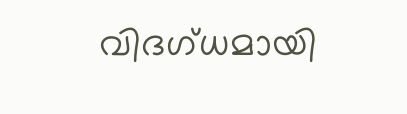വിദഗ്ധമായി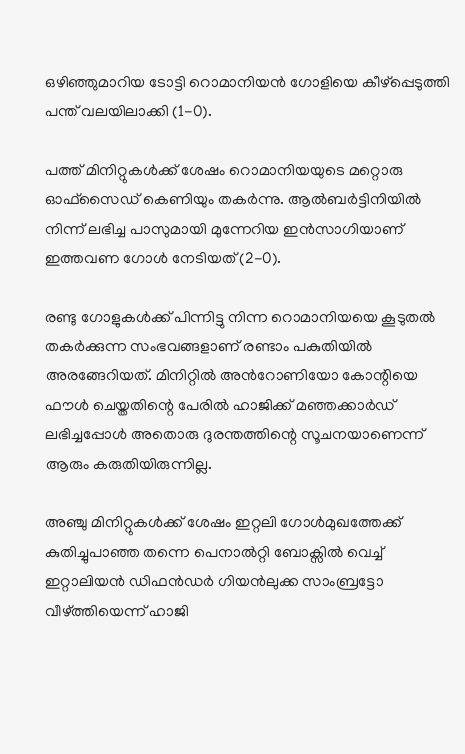ഒഴിഞ്ഞുമാറിയ ടോട്ടി റൊമാനിയന്‍ ഗോളിയെ കീഴ്പ്പെടുത്തി പന്ത് വലയിലാക്കി (1-0).

പത്ത് മിനിറ്റുകള്‍ക്ക് ശേഷം റൊമാനിയയുടെ മറ്റൊരു ഓഫ്സൈഡ് കെണിയും തകര്‍ന്നു. ആല്‍ബര്‍ട്ടിനിയില്‍ നിന്ന് ലഭിച്ച പാസുമായി മുന്നേറിയ ഇന്‍സാഗിയാണ് ഇത്തവണ ഗോള്‍ നേടിയത് (2-0).

രണ്ടു ഗോളുകള്‍ക്ക് പിന്നിട്ടു നിന്ന റൊമാനിയയെ കൂടുതല്‍ തകര്‍ക്കുന്ന സംഭവങ്ങളാണ് രണ്ടാം പകുതിയില്‍ അരങ്ങേറിയത്. മിനിറ്റില്‍ അന്‍റോണിയോ കോന്റിയെ ഫൗള്‍ ചെയ്തതിന്റെ പേരില്‍ ഹാജിക്ക് മഞ്ഞക്കാര്‍ഡ് ലഭിച്ചപ്പോള്‍ അതൊരു ദുരന്തത്തിന്റെ സൂചനയാണെന്ന് ആരും കരുതിയിരുന്നില്ല.

അഞ്ചു മിനിറ്റുകള്‍ക്ക് ശേഷം ഇറ്റലി ഗോള്‍മുഖത്തേക്ക് കുതിച്ചുപാഞ്ഞ തന്നെ പെനാല്‍റ്റി ബോക്സില്‍ വെച്ച് ഇറ്റാലിയന്‍ ഡിഫന്‍ഡര്‍ ഗിയന്‍ലുക്ക സാംബ്രട്ടോ വീഴ്ത്തിയെന്ന് ഹാജി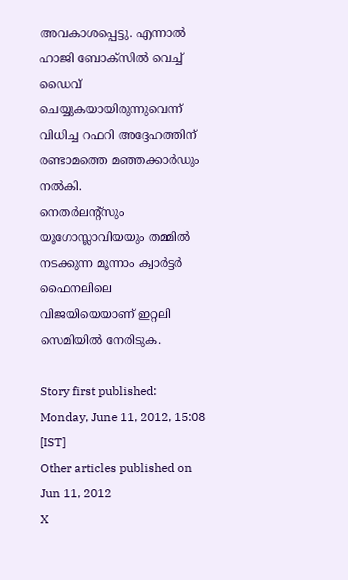അവകാശപ്പെട്ടു. എന്നാല്‍ ഹാജി ബോക്സില്‍ വെച്ച് ഡൈവ് ചെയ്യുകയായിരുന്നുവെന്ന് വിധിച്ച റഫറി അദ്ദേഹത്തിന് രണ്ടാമത്തെ മഞ്ഞക്കാര്‍ഡും നല്‍കി.
നെതര്‍ലന്റ്സും യൂഗോസ്ലാവിയയും തമ്മില്‍ നടക്കുന്ന മൂന്നാം ക്വാര്‍ട്ടര്‍ ഫൈനലിലെ വിജയിയെയാണ് ഇറ്റലി സെമിയില്‍ നേരിടുക.

Story first published: Monday, June 11, 2012, 15:08 [IST]
Other articles published on Jun 11, 2012
X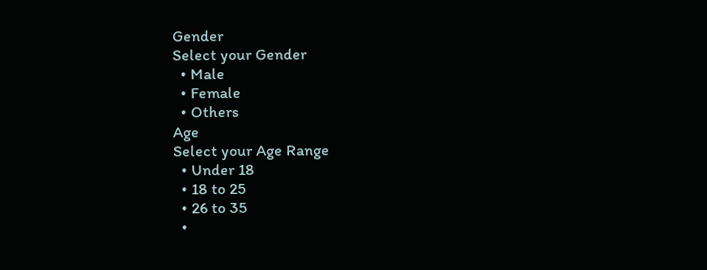Gender
Select your Gender
  • Male
  • Female
  • Others
Age
Select your Age Range
  • Under 18
  • 18 to 25
  • 26 to 35
  •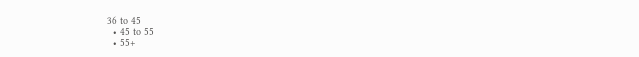36 to 45
  • 45 to 55
  • 55+